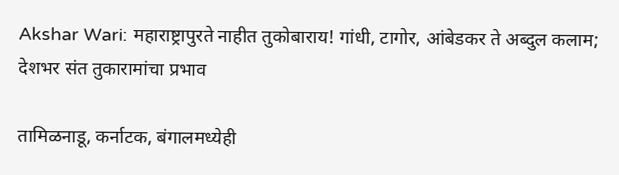Akshar Wari: महाराष्ट्रापुरते नाहीत तुकोबाराय! गांधी, टागोर, आंबेडकर ते अब्दुल कलाम; देशभर संत तुकारामांचा प्रभाव

तामिळनाडू, कर्नाटक, बंगालमध्येही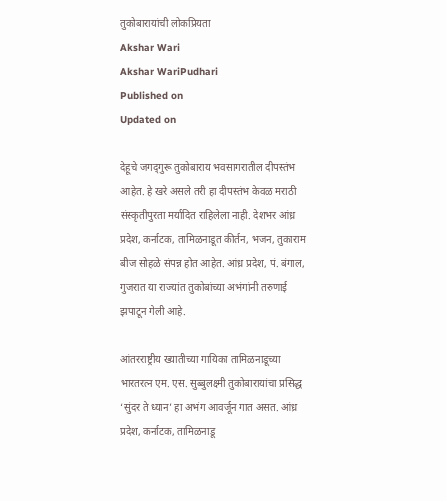तुकोबारायांची लोकप्रियता
Akshar Wari
Akshar WariPudhari
Published on
Updated on

देहूचे जगद्‌गुरू तुकोबाराय भवसागरातील दीपस्तंभ आहेत. हे खरे असले तरी हा दीपस्तंभ केवळ मराठी संस्कृतीपुरता मर्यादित राहिलेला नाही. देशभर आंध्र प्रदेश, कर्नाटक, तामिळनाडूत कीर्तन, भजन, तुकाराम बीज सोहळे संपन्न होत आहेत. आंध्र प्रदेश, पं. बंगाल, गुजरात या राज्यांत तुकोबांच्या अभंगांनी तरुणाई झपाटून गेली आहे.

आंतरराष्ट्रीय ख्यातीच्या गायिका तामिळनाडूच्या भारतरत्न एम. एस. सुब्बुलक्ष्मी तुकोबारायांचा प्रसिद्ध ‘सुंदर ते ध्यान’ हा अभंग आवर्जून गात असत. आंध्र प्रदेश, कर्नाटक, तामिळनाडू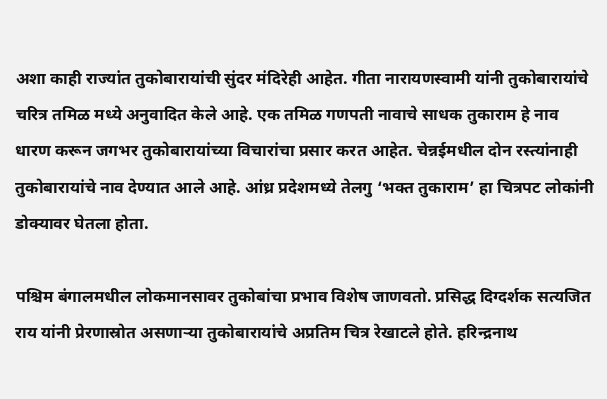अशा काही राज्यांत तुकोबारायांची सुंदर मंदिरेही आहेत. गीता नारायणस्वामी यांनी तुकोबारायांचे चरित्र तमिळ मध्ये अनुवादित केले आहे. एक तमिळ गणपती नावाचे साधक तुकाराम हे नाव धारण करून जगभर तुकोबारायांच्या विचारांचा प्रसार करत आहेत. चेन्नईमधील दोन रस्त्यांनाही तुकोबारायांचे नाव देण्यात आले आहे. आंध्र प्रदेशमध्ये तेलगु ‘भक्त तुकाराम’ हा चित्रपट लोकांनी डोक्यावर घेतला होता.

पश्चिम बंगालमधील लोकमानसावर तुकोबांचा प्रभाव विशेष जाणवतो. प्रसिद्ध दिग्दर्शक सत्यजित राय यांनी प्रेरणास्रोत असणाऱ्या तुकोबारायांचे अप्रतिम चित्र रेखाटले होते. हरिन्द्रनाथ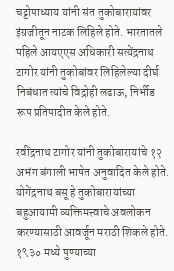चट्टोपाध्याय यांनी संत तुकोबारायांवर इंग्रजीतून नाटक लिहिले होते. भारतातले पहिले आयएएस अधिकारी सत्येंद्रनाथ टागोर यांनी तुकोबांवर लिहिलेल्या दीर्घ निबंधात त्यांचे विद्रोही लढाऊ, निर्भीड रूप प्रतिपादीत केले होते.

रवींद्रनाथ टागोर यांनी तुकोबारायांचे १२ अभंग बंगाली भाषेत अनुवादित केले होते. योगेंद्रनाथ बसू हे तुकोबारायांच्या बहुआयामी व्यक्तिमत्त्वाचे अवलोकन करण्यासाठी आवर्जून मराठी शिकले होते. १९३० मध्ये पुण्याच्या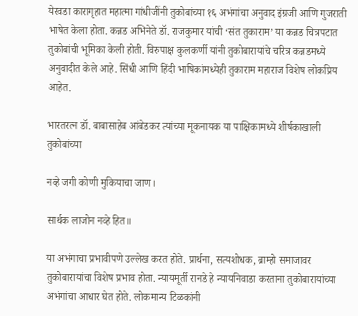येरवडा कारागृहात महात्‍मा गांधीजींनी तुकोबांच्या १६ अभंगांचा अनुवाद इंग्रजी आणि गुजराती भाषेत केला होता. कन्नड अभिनेते डॉ. राजकुमार यांची ‘संत तुकाराम’ या कन्नड चित्रपटात तुकोबांची भूमिका केली होती. विरुपाक्ष कुलकर्णी यांनी तुकोबारायांचे चरित्र कन्नडमध्ये अनुवादीत केले आहे. सिंधी आणि हिंदी भाषिकांमध्येही तुकाराम महाराज विशेष लोकप्रिय आहेत.

भारतरत्‍न डॉ. बाबासाहेब आंबेडकर त्यांच्या मूकनायक या पाक्षिकामध्ये शीर्षकाखाली तुकोबांच्या

नव्हे जगी कोणी मुकियाचा जाण।

सार्थक लाजोन नव्हे हित॥

या अभंगाचा प्रभावीपणे उल्लेख करत होते. प्रार्थना, सत्यशोधक, ब्राम्हो समाजावर तुकोबारायांचा विशेष प्रभाव होता. न्यायमूर्ती रानडे हे न्यायनिवाडा करताना तुकोबारायांच्या अभंगांचा आधार घेत होते. लोकमान्य टिळकांनी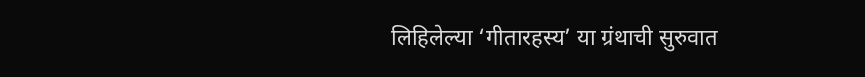लिहिलेल्या ‘गीतारहस्य’ या ग्रंथाची सुरुवात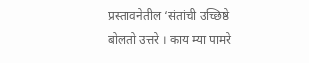प्रस्तावनेतील ‘संतांची उच्छिष्ठे बोलतो उत्तरे । काय म्या पामरे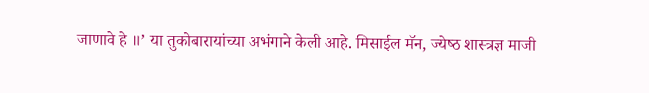जाणावे हे ॥’ या तुकोबारायांच्या अभंगाने केली आहे. मिसाईल मॅन, ज्‍येष्‍ठ शास्त्रज्ञ माजी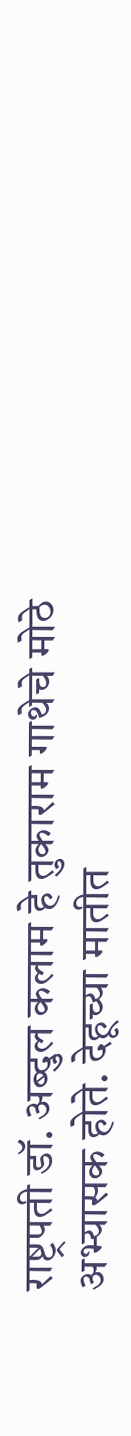राष्ट्रपती डॉ. अब्दुल कलाम हे तुकाराम गाथेचे मोठे अभ्यासक होते. देहूच्या मातीत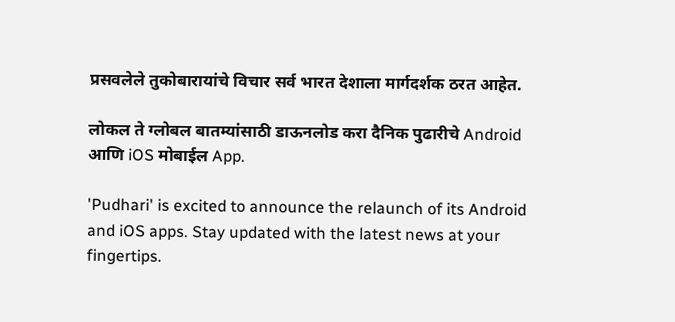प्रसवलेले तुकोबारायांचे विचार सर्व भारत देशाला मार्गदर्शक ठरत आहेत.

लोकल ते ग्लोबल बातम्यांसाठी डाऊनलोड करा दैनिक पुढारीचे Android आणि iOS मोबाईल App.

'Pudhari' is excited to announce the relaunch of its Android and iOS apps. Stay updated with the latest news at your fingertips.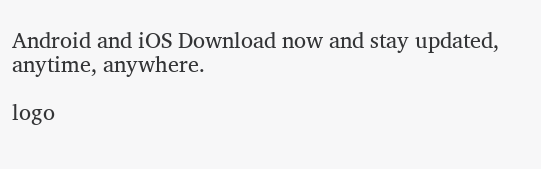Android and iOS Download now and stay updated, anytime, anywhere.

logo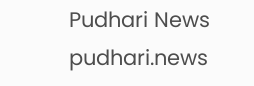Pudhari News
pudhari.news